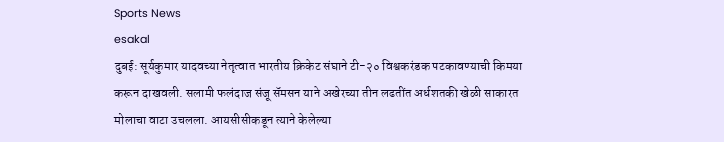Sports News
esakal
दुबई: सूर्यकुमार यादवच्या नेतृत्वात भारतीय क्रिकेट संघाने टी-२० विश्वकरंडक पटकावण्याची किमया करून दाखवली. सलामी फलंदाज संजू सॅमसन याने अखेरच्या तीन लढतींत अर्धशतकी खेळी साकारत मोलाचा वाटा उचलला. आयसीसीकडून त्याने केलेल्या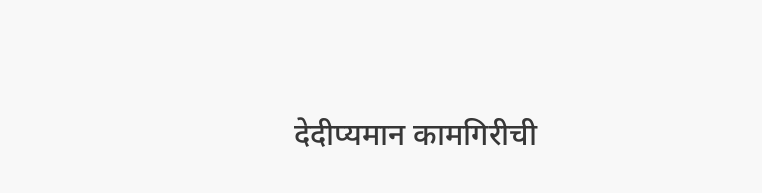देदीप्यमान कामगिरीची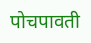पोचपावती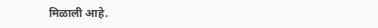मिळाली आहे.